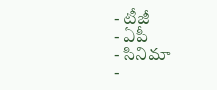- టీజీ
- ఏపీ
- సినిమా
-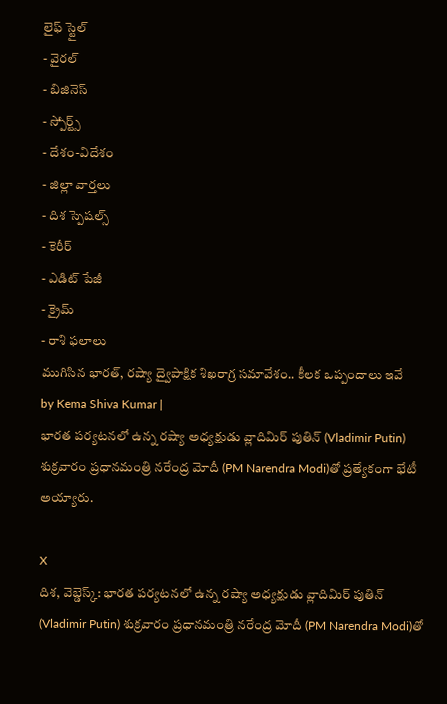లైఫ్ స్టైల్
- వైరల్
- బిజినెస్
- స్పోర్ట్స్
- దేశం-విదేశం
- జిల్లా వార్తలు
- దిశ స్పెషల్స్
- కెరీర్
- ఎడిట్ పేజీ
- క్రైమ్
- రాశి ఫలాలు
ముగిసిన భారత్, రష్యా ద్వైపాక్షిక శిఖరాగ్ర సమావేశం.. కీలక ఒప్పందాలు ఇవే
by Kema Shiva Kumar |
భారత పర్యటనలో ఉన్న రష్యా అధ్యక్షుడు వ్లాదిమిర్ పుతిన్ (Vladimir Putin) శుక్రవారం ప్రధానమంత్రి నరేంద్ర మోదీ (PM Narendra Modi)తో ప్రత్యేకంగా భేటీ అయ్యారు.

X
దిశ, వెబ్డెస్క్: భారత పర్యటనలో ఉన్న రష్యా అధ్యక్షుడు వ్లాదిమిర్ పుతిన్ (Vladimir Putin) శుక్రవారం ప్రధానమంత్రి నరేంద్ర మోదీ (PM Narendra Modi)తో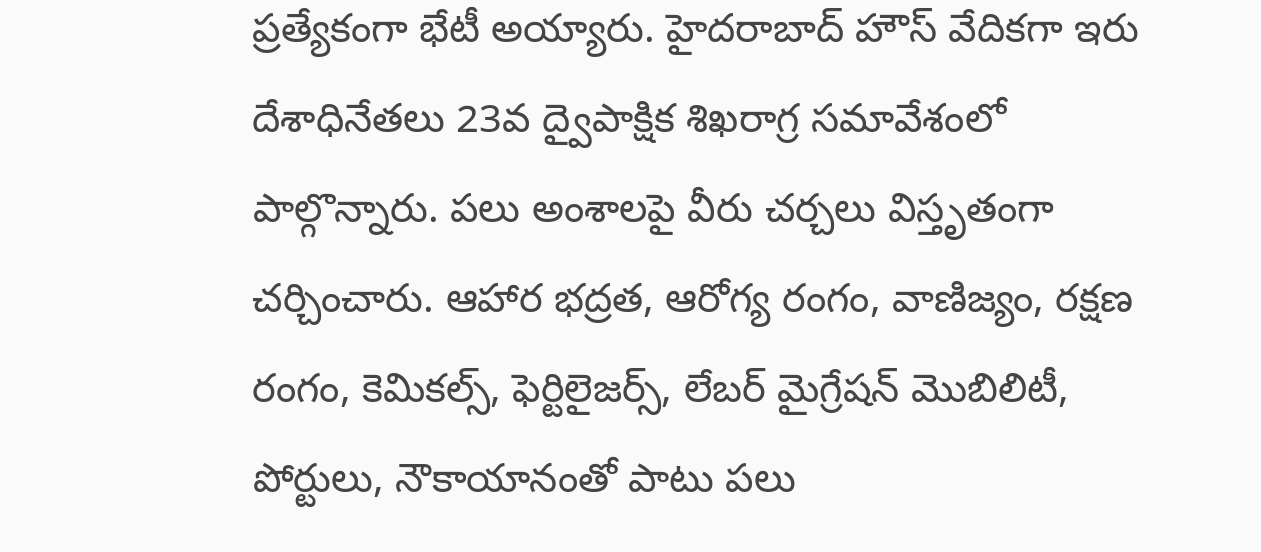ప్రత్యేకంగా భేటీ అయ్యారు. హైదరాబాద్ హౌస్ వేదికగా ఇరు దేశాధినేతలు 23వ ద్వైపాక్షిక శిఖరాగ్ర సమావేశంలో పాల్గొన్నారు. పలు అంశాలపై వీరు చర్చలు విస్తృతంగా చర్చించారు. ఆహార భద్రత, ఆరోగ్య రంగం, వాణిజ్యం, రక్షణ రంగం, కెమికల్స్, ఫెర్టిలైజర్స్, లేబర్ మైగ్రేషన్ మొబిలిటీ, పోర్టులు, నౌకాయానంతో పాటు పలు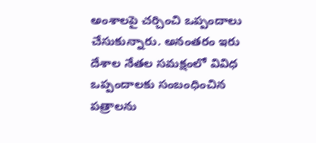అంశాలపై చర్చించి ఒప్పందాలు చేసుకున్నారు. అనంతరం ఇరు దేశాల నేతల సమక్షంలో వివిధ ఒప్పందాలకు సంబంధించిన పత్రాలను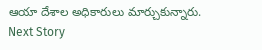ఆయా దేశాల అధికారులు మార్చుకున్నారు.
Next Story